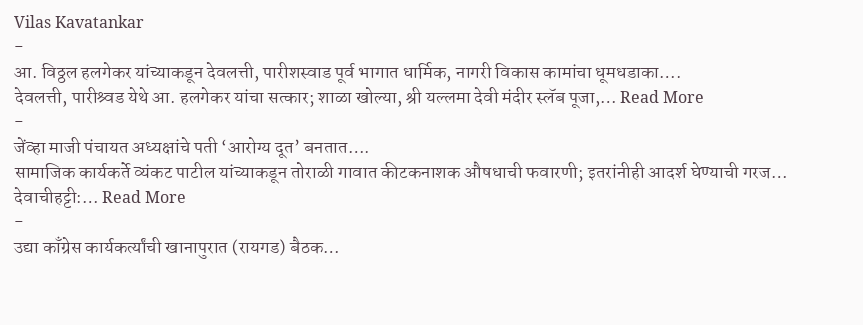Vilas Kavatankar
-
आ. विठ्ठल हलगेकर यांच्याकडून देवलत्ती, पारीशस्वाड पूर्व भागात धार्मिक, नागरी विकास कामांचा धूमधडाका….
देवलत्ती, पारीश्र्वड येथे आ. हलगेकर यांचा सत्कार; शाळा खोल्या, श्री यल्लमा देवी मंदीर स्लॅब पूजा,… Read More
-
जेंव्हा माजी पंचायत अध्यक्षांचे पती ‘आरोग्य दूत’ बनतात….
सामाजिक कार्यकर्ते व्यंकट पाटील यांच्याकडून तोराळी गावात कीटकनाशक औषधाची फवारणी; इतरांनीही आदर्श घेण्याची गरज… देवाचीहट्टी:… Read More
-
उद्या काँग्रेस कार्यकर्त्यांची खानापुरात (रायगड) बैठक…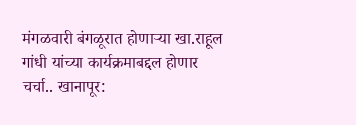मंगळवारी बंगळूरात होणाऱ्या खा.राहूल गांधी यांच्या कार्यक्रमाबद्दल होणार चर्चा.. खानापूर: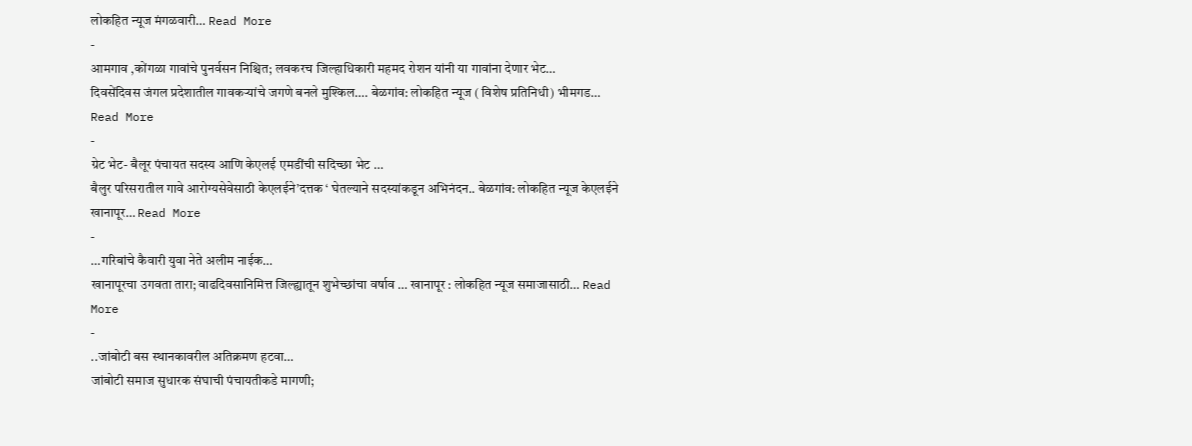लोकहित न्यूज मंगळवारी… Read More
-
आमगाव ,कोंगळा गावांचे पुनर्वसन निश्चित; लवकरच जिल्हाधिकारी महमद रोशन यांनी या गावांना देणार भेट…
दिवसेंदिवस जंगल प्रदेशातील गावकऱ्यांचे जगणे बनले मुश्किल…. बेळगांव: लोकहित न्यूज ( विशेष प्रतिनिधी) भीमगड… Read More
-
ग्रेट भेट- बैलूर पंचायत सदस्य आणि केएलई एमडींची सदिच्छा भेट …
बैलुर परिसरातील गावे आरोग्यसेवेसाठी केएलईने’दत्तक ‘ घेतल्याने सदस्यांकडून अभिनंदन.. बेळगांव: लोकहित न्यूज केएलईने खानापूर… Read More
-
…गरिबांचे कैवारी युवा नेते अलीम नाईक…
खानापूरचा उगवता तारा; वाढदिवसानिमित्त जिल्ह्यातून शुभेच्छांचा वर्षाव … खानापूर : लोकहित न्यूज समाजासाठी… Read More
-
..जांबोटी बस स्थानकावरील अतिक्रमण हटवा…
जांबोटी समाज सुधारक संघाची पंचायतीकडे मागणी;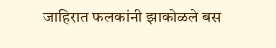जाहिरात फलकांनी झाकोळले बस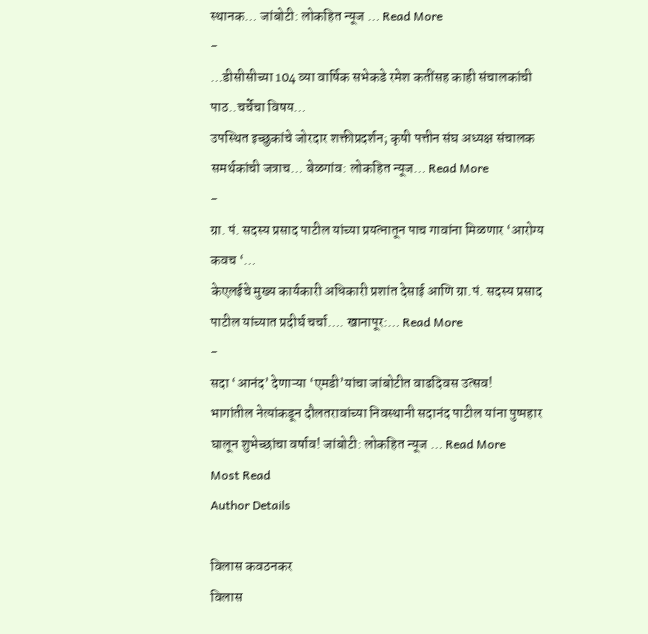स्थानक… जांबोटी: लोकहित न्यूज … Read More
-
…डीसीसीच्या 104 व्या वार्षिक सभेकडे रमेश कतींसह काही संचालकांची पाठ..चर्चेचा विषय…
उपस्थित इच्छुकांचे जोरदार शक्तीप्रदर्शन; कृषी पत्तीन संघ अध्यक्ष संचालक समर्थकांची जत्राच… बेळगांव: लोकहित न्यूज… Read More
-
ग्रा. पं. सदस्य प्रसाद पाटील यांच्या प्रयत्नातून पाच गावांना मिळणार ‘आरोग्य कवच ‘…
केएलईचे मुख्य कार्यकारी अधिकारी प्रशांत देसाई आणि ग्रा.पं. सदस्य प्रसाद पाटील यांच्यात प्रदीर्घ चर्चा…. खानापूर:… Read More
-
सदा ‘आनंद’ देणाऱ्या ‘एमडी’यांचा जांबोटीत वाढदिवस उत्सव!
भागांतील नेत्यांकडून दौलतरावांच्या निवस्थानी सदानंद पाटील यांना पुष्पहार घालून शुभेच्छांचा वर्षाव! जांबोटी: लोकहित न्यूज … Read More
Most Read
Author Details

विलास कवठनकर
विलास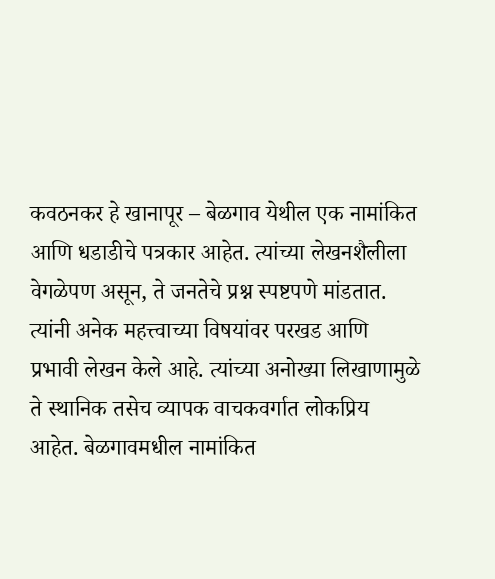कवठनकर हे खानापूर – बेळगाव येथील एक नामांकित आणि धडाडीचे पत्रकार आहेत. त्यांच्या लेखनशैलीला वेगळेपण असून, ते जनतेचे प्रश्न स्पष्टपणे मांडतात. त्यांनी अनेक महत्त्वाच्या विषयांवर परखड आणि प्रभावी लेखन केले आहे. त्यांच्या अनोख्या लिखाणामुळे ते स्थानिक तसेच व्यापक वाचकवर्गात लोकप्रिय आहेत. बेळगावमधील नामांकित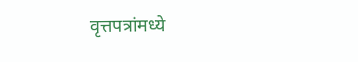वृत्तपत्रांमध्ये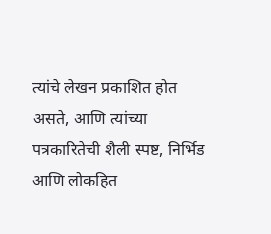त्यांचे लेखन प्रकाशित होत असते, आणि त्यांच्या पत्रकारितेची शैली स्पष्ट, निर्भिड आणि लोकहित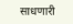साधणारी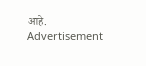आहे.
Advertisement